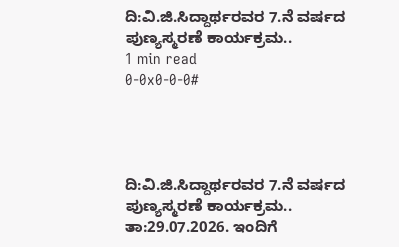ದಿ:ವಿ.ಜಿ.ಸಿದ್ದಾರ್ಥರವರ 7.ನೆ ವರ್ಷದ ಪುಣ್ಯಸ್ಮರಣೆ ಕಾರ್ಯಕ್ರಮ..
1 min read
0-0x0-0-0#




ದಿ:ವಿ.ಜಿ.ಸಿದ್ದಾರ್ಥರವರ 7.ನೆ ವರ್ಷದ ಪುಣ್ಯಸ್ಮರಣೆ ಕಾರ್ಯಕ್ರಮ..
ತಾ:29.07.2026. ಇಂದಿಗೆ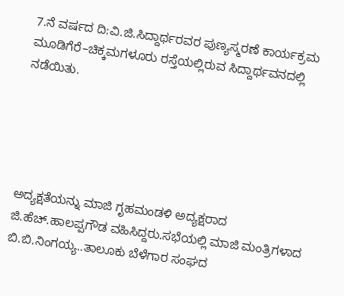7.ನೆ ವರ್ಷದ ದಿ:ವಿ.ಜಿ.ಸಿದ್ದಾರ್ಥರವರ ಪುಣ್ಯಸ್ಮರಣೆ ಕಾರ್ಯಕ್ರಮ ಮೂಡಿಗೆರೆ–ಚಿಕ್ಕಮಗಳೂರು ರಸ್ತೆಯಲ್ಲಿರುವ ಸಿದ್ದಾರ್ಥವನದಲ್ಲಿ ನಡೆಯಿತು.





ಅದ್ಯಕ್ಷತೆಯನ್ನು ಮಾಜಿ ಗೃಹಮಂಡಳಿ ಅದ್ಯಕ್ಷರಾದ ಜಿ.ಹೆಚ್.ಹಾಲಪ್ಪಗೌಡ ವಹಿಸಿದ್ದರು.ಸಭೆಯಲ್ಲಿ ಮಾಜಿ ಮಂತ್ರಿಗಳಾದ ಬಿ.ಬಿ.ನಿಂಗಯ್ಯ..ತಾಲೂಕು ಬೆಳೆಗಾರ ಸಂಘದ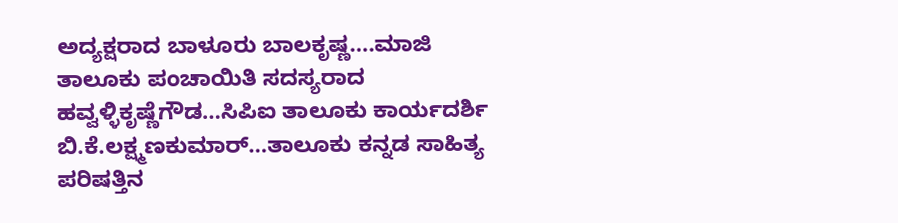ಅದ್ಯಕ್ಷರಾದ ಬಾಳೂರು ಬಾಲಕೃಷ್ಣ….ಮಾಜಿ ತಾಲೂಕು ಪಂಚಾಯಿತಿ ಸದಸ್ಯರಾದ ಹವ್ವಳ್ಳಿಕೃಷ್ಣೆಗೌಡ…ಸಿಪಿಐ ತಾಲೂಕು ಕಾರ್ಯದರ್ಶಿ ಬಿ.ಕೆ.ಲಕ್ಷ್ಮಣಕುಮಾರ್…ತಾಲೂಕು ಕನ್ನಡ ಸಾಹಿತ್ಯ ಪರಿಷತ್ತಿನ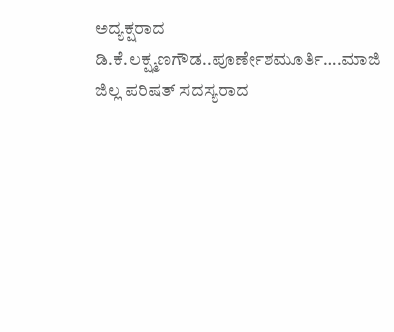ಅದ್ಯಕ್ಷರಾದ ಡಿ.ಕೆ.ಲಕ್ಷ್ಮಣಗೌಡ..ಪೂರ್ಣೇಶಮೂರ್ತಿ….ಮಾಜಿ ಜಿಲ್ಲ ಪರಿಷತ್ ಸದಸ್ಯರಾದ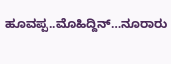ಹೂವಪ್ಪ..ಮೊಹಿದ್ದಿನ್…ನೂರಾರು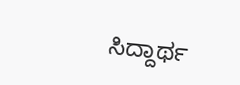ಸಿದ್ದಾರ್ಥ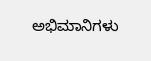ಅಭಿಮಾನಿಗಳು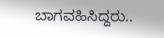ಬಾಗವಹಿಸಿದ್ದರು..